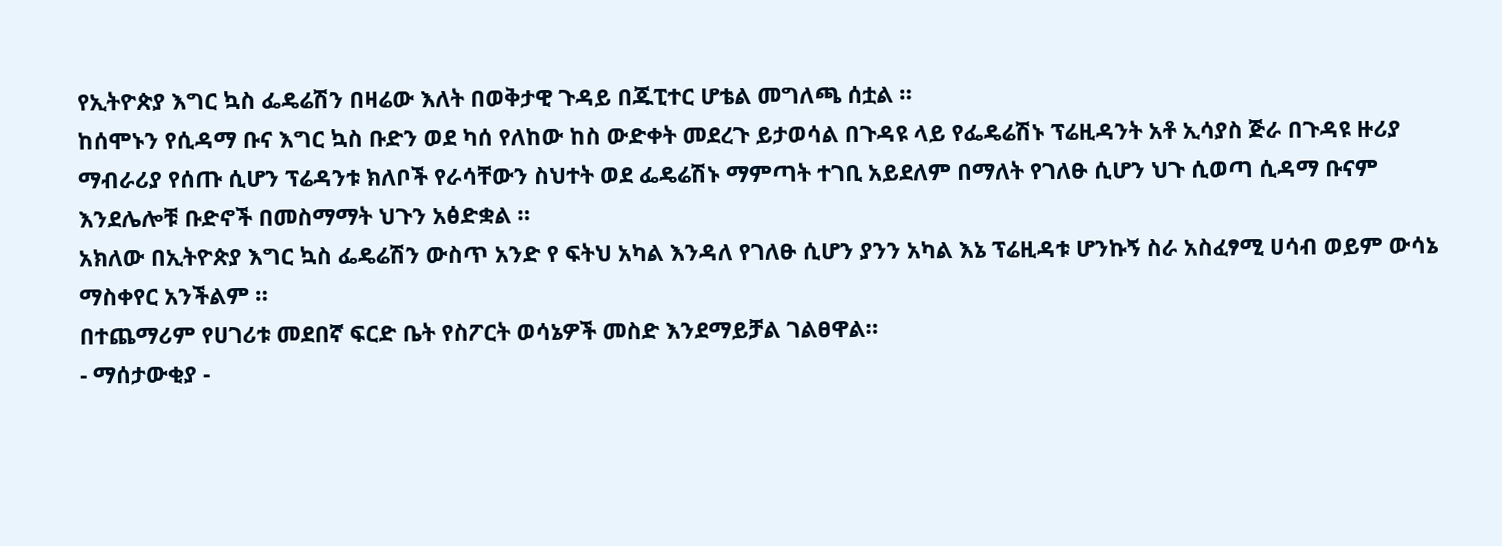የኢትዮጵያ እግር ኳስ ፌዴሬሽን በዛሬው እለት በወቅታዊ ጉዳይ በጁፒተር ሆቴል መግለጫ ሰቷል ።
ከሰሞኑን የሲዳማ ቡና እግር ኳስ ቡድን ወደ ካሰ የለከው ከስ ውድቀት መደረጉ ይታወሳል በጉዳዩ ላይ የፌዴሬሽኑ ፕሬዚዳንት አቶ ኢሳያስ ጅራ በጉዳዩ ዙሪያ ማብራሪያ የሰጡ ሲሆን ፕሬዳንቱ ክለቦች የራሳቸውን ስህተት ወደ ፌዴሬሽኑ ማምጣት ተገቢ አይደለም በማለት የገለፁ ሲሆን ህጉ ሲወጣ ሲዳማ ቡናም እንደሌሎቹ ቡድኖች በመስማማት ህጉን አፅድቋል ።
አክለው በኢትዮጵያ እግር ኳስ ፌዴሬሽን ውስጥ አንድ የ ፍትህ አካል እንዳለ የገለፁ ሲሆን ያንን አካል እኔ ፕሬዚዳቱ ሆንኩኝ ስራ አስፈፃሚ ሀሳብ ወይም ውሳኔ ማስቀየር አንችልም ።
በተጨማሪም የሀገሪቱ መደበኛ ፍርድ ቤት የስፖርት ወሳኔዎች መስድ እንደማይቻል ገልፀዋል።
- ማሰታውቂያ -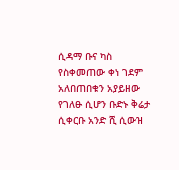ሲዳማ ቡና ካስ የስቀመጠው ቀነ ገደም አለበጠበቁን አያይዘው የገለፁ ሲሆን ቡድኑ ቅሬታ ሲቀርቡ አንድ ሺ ሲውዝ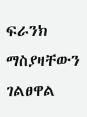ፍራንክ ማስያዛቸውን ገልፀዋል